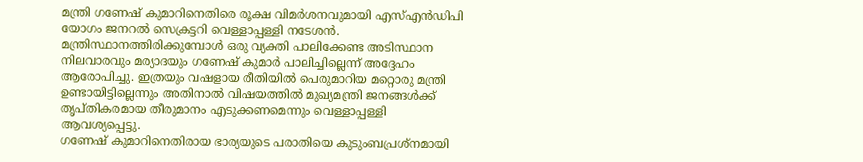മന്ത്രി ഗണേഷ് കുമാറിനെതിരെ രൂക്ഷ വിമർശനവുമായി എസ്എൻഡിപി യോഗം ജനറൽ സെക്രട്ടറി വെള്ളാപ്പള്ളി നടേശൻ. മന്ത്രിസ്ഥാനത്തിരിക്കുമ്പോൾ ഒരു വ്യക്തി പാലിക്കേണ്ട അടിസ്ഥാന നിലവാരവും മര്യാദയും ഗണേഷ് കുമാർ പാലിച്ചില്ലെന്ന് അദ്ദേഹം ആരോപിച്ചു. ഇത്രയും വഷളായ രീതിയിൽ പെരുമാറിയ മറ്റൊരു മന്ത്രി ഉണ്ടായിട്ടില്ലെന്നും അതിനാൽ വിഷയത്തിൽ മുഖ്യമന്ത്രി ജനങ്ങൾക്ക് തൃപ്തികരമായ തീരുമാനം എടുക്കണമെന്നും വെള്ളാപ്പള്ളി ആവശ്യപ്പെട്ടു.
ഗണേഷ് കുമാറിനെതിരായ ഭാര്യയുടെ പരാതിയെ കുടുംബപ്രശ്നമായി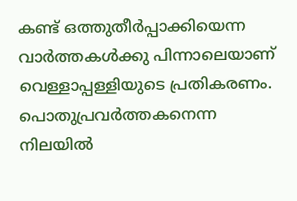കണ്ട് ഒത്തുതീർപ്പാക്കിയെന്ന വാർത്തകൾക്കു പിന്നാലെയാണ് വെള്ളാപ്പള്ളിയുടെ പ്രതികരണം. പൊതുപ്രവർത്തകനെന്ന നിലയിൽ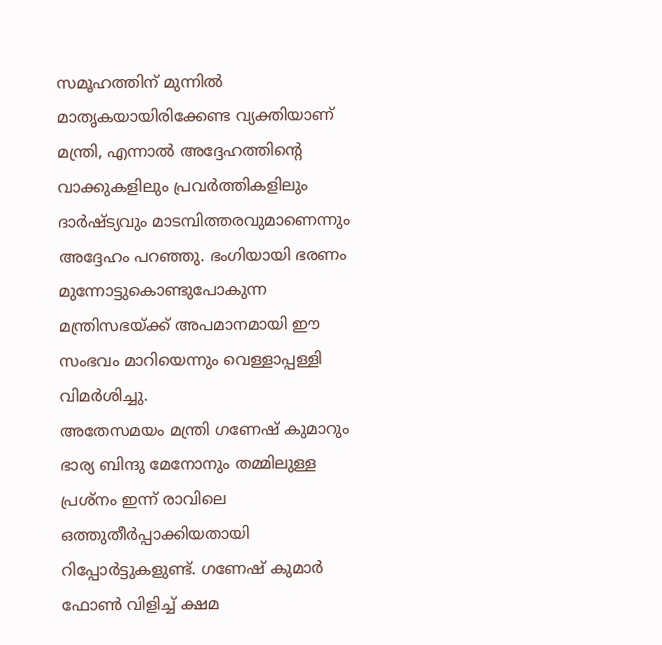സമൂഹത്തിന് മുന്നിൽ മാതൃകയായിരിക്കേണ്ട വ്യക്തിയാണ് മന്ത്രി, എന്നാൽ അദ്ദേഹത്തിന്റെ വാക്കുകളിലും പ്രവർത്തികളിലും ദാർഷ്ട്യവും മാടമ്പിത്തരവുമാണെന്നും അദ്ദേഹം പറഞ്ഞു. ഭംഗിയായി ഭരണം മുന്നോട്ടുകൊണ്ടുപോകുന്ന മന്ത്രിസഭയ്ക്ക് അപമാനമായി ഈ സംഭവം മാറിയെന്നും വെള്ളാപ്പള്ളി വിമർശിച്ചു.
അതേസമയം മന്ത്രി ഗണേഷ് കുമാറും ഭാര്യ ബിന്ദു മേനോനും തമ്മിലുള്ള പ്രശ്നം ഇന്ന് രാവിലെ ഒത്തുതീർപ്പാക്കിയതായി റിപ്പോർട്ടുകളുണ്ട്. ഗണേഷ് കുമാർ ഫോൺ വിളിച്ച് ക്ഷമ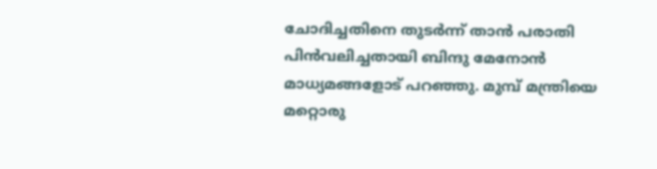ചോദിച്ചതിനെ തുടർന്ന് താൻ പരാതി പിൻവലിച്ചതായി ബിന്ദു മേനോൻ മാധ്യമങ്ങളോട് പറഞ്ഞു. മുമ്പ് മന്ത്രിയെ മറ്റൊരു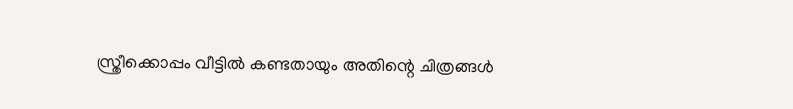സ്ത്രീക്കൊപ്പം വീട്ടിൽ കണ്ടതായും അതിന്റെ ചിത്രങ്ങൾ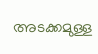അടക്കമുള്ള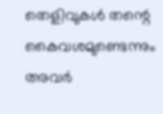തെളിവുകൾ തന്റെ കൈവശമുണ്ടെന്നും അവർ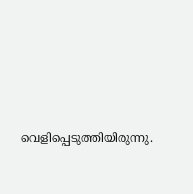വെളിപ്പെടുത്തിയിരുന്നു.